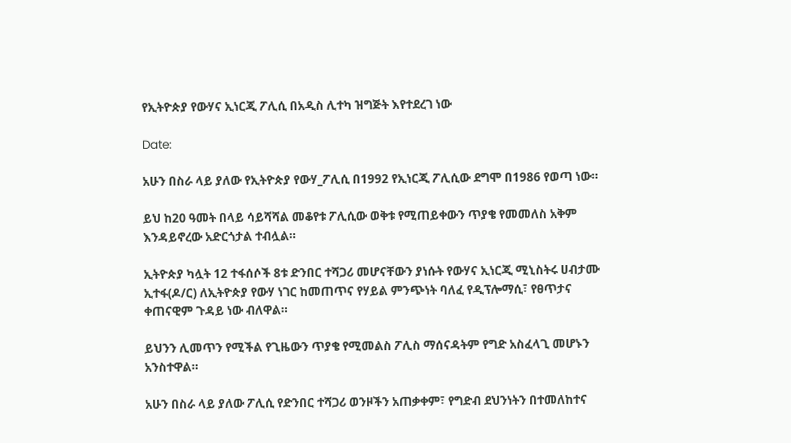የኢትዮጵያ የውሃና ኢነርጂ ፖሊሲ በአዲስ ሊተካ ዝግጅት እየተደረገ ነው

Date:

አሁን በስራ ላይ ያለው የኢትዮጵያ የውሃ_ፖሊሲ በ1992 የኢነርጂ ፖሊሲው ደግሞ በ1986 የወጣ ነው።

ይህ ከ20 ዓመት በላይ ሳይሻሻል መቆየቱ ፖሊሲው ወቅቱ የሚጠይቀውን ጥያቄ የመመለስ አቅም እንዳይኖረው አድርጎታል ተብሏል።

ኢትዮጵያ ካሏት 12 ተፋሰሶች 8ቱ ድንበር ተሻጋሪ መሆናቸውን ያነሱት የውሃና ኢነርጂ ሚኒስትሩ ሀብታሙ ኢተፋ(ዶ/ር) ለኢትዮጵያ የውሃ ነገር ከመጠጥና የሃይል ምንጭነት ባለፈ የዲፕሎማሲ፣ የፀጥታና ቀጠናዊም ጉዳይ ነው ብለዋል።

ይህንን ሊመጥን የሚችል የጊዜውን ጥያቄ የሚመልስ ፖሊስ ማሰናዳትም የግድ አስፈላጊ መሆኑን አንስተዋል።

አሁን በስራ ላይ ያለው ፖሊሲ የድንበር ተሻጋሪ ወንዞችን አጠቃቀም፣ የግድብ ደህንነትን በተመለከተና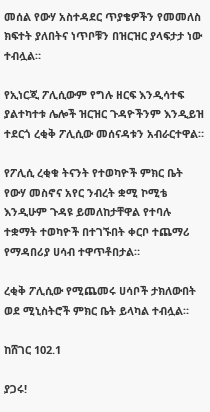መሰል የውሃ አስተዳደር ጥያቄዎችን የመመለስ ክፍተት ያለበትና ነጥቦቹን በዝርዝር ያላፍታታ ነው ተብሏል።

የኢነርጂ ፖሊሲውም የግሉ ዘርፍ እንዲሳተፍ ያልተካተቱ ሌሎች ዝርዝር ጉዳዮችንም እንዲይዝ ተደርጎ ረቂቅ ፖሊሲው መሰናዳቱን አብራርተዋል።

የፖሊሲ ረቂቁ ትናንት የተወካዮች ምክር ቤት የውሃ መስኖና አየር ንብረት ቋሚ ኮሚቴ እንዲሁም ጉዳዩ ይመለከታቸዋል የተባሉ ተቋማት ተወካዮች በተገኙበት ቀርቦ ተጨማሪ የማዳበሪያ ሀሳብ ተዋጥቶበታል።

ረቂቅ ፖሊሲው የሚጨመሩ ሀሳቦች ታክለውበት ወደ ሚኒስትሮች ምክር ቤት ይላካል ተብሏል።

ከሸገር 102.1

ያጋሩ!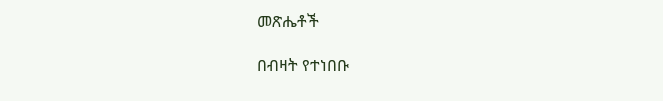መጽሔቶች

በብዛት የተነበቡ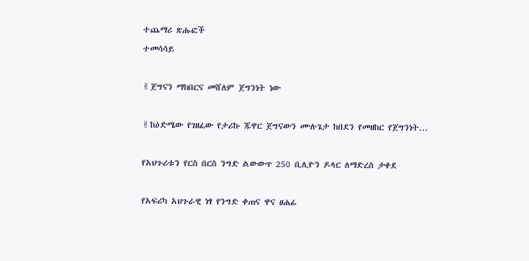ተጨማሪ ጽሑፎች
ተመሳሳይ

✌ጀግናን ማክበርና መሸለም ጀግንነት ነው

✌ከዕድሜው የገዘፈው የታሪኩ ጁዋር ጀግናውን ሙሉጌታ ከበደን የመዘከር የጀግንነት...

የአህጉሪቱን የርስ በርስ ንግድ ልውውጥ 250 ቢሊዮን ዶላር ለማድረስ ታቀደ

የአፍሪካ አህጉራዊ ነፃ የንግድ ቀጠና ዋና ፀሐፊ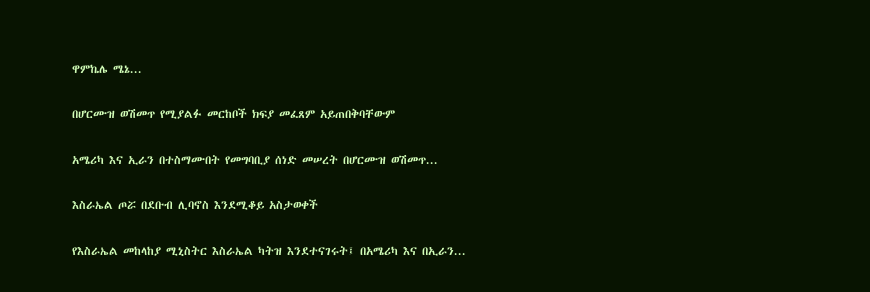ዋምኬሌ ሜኔ...

በሆርሙዝ ወሽመጥ የሚያልፉ መርከቦች ክፍያ መፈጸም አይጠበቅባቸውም

አሜሪካ እና ኢራን በተስማሙበት የመግባቢያ ሰነድ መሠረት በሆርሙዝ ወሽመጥ...

እስራኤል ጦሯ በደቡብ ሊባኖስ እንደሚቆይ አስታወቀች

የእስራኤል መከላከያ ሚኒስትር እስራኤል ካትዝ እንደተናገሩት፤ በአሜሪካ እና በኢራን...